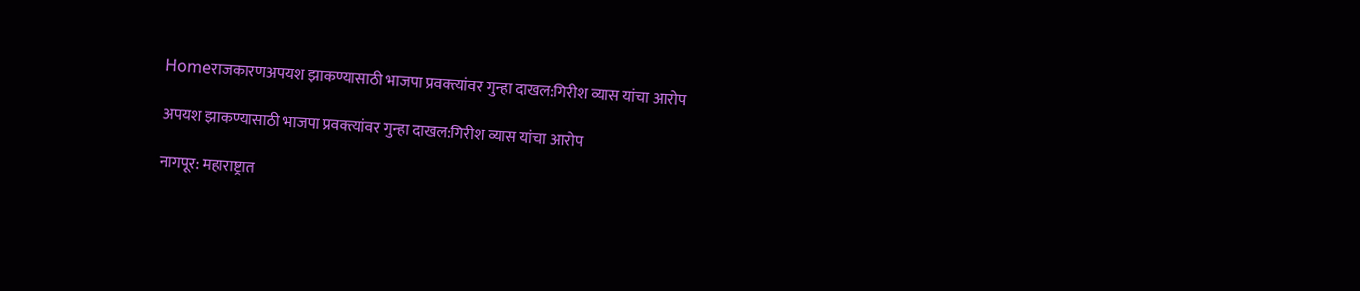Homeराजकारणअपयश झाकण्यासाठी भाजपा प्रवक्त्यांवर गुन्हा दाखल:गिरीश व्यास यांचा आरोप

अपयश झाकण्यासाठी भाजपा प्रवक्त्यांवर गुन्हा दाखल:गिरीश व्यास यांचा आरोप

नागपूर: महाराष्ट्रात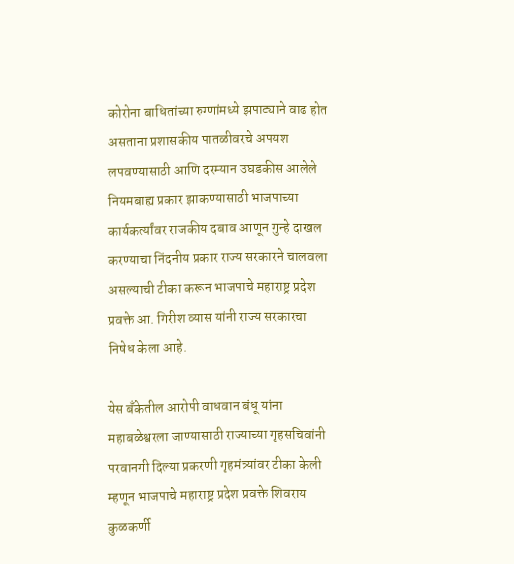कोरोना बाधितांच्या रुग्णांमध्ये झपाट्याने वाढ होत असताना प्रशासकीय पातळीवरचे अपयश लपवण्यासाठी आणि दरम्यान उघडकीस आलेले नियमबाह्य प्रकार झाकण्यासाठी भाजपाच्या कार्यकर्त्यांवर राजकीय दबाव आणून गुन्हे दाखल करण्याचा निंदनीय प्रकार राज्य सरकारने चालवला असल्याची टीका करून भाजपाचे महाराष्ट्र प्रदेश प्रवक्ते आ. गिरीश व्यास यांनी राज्य सरकारचा निषेध केला आहे.

येस बँकेतील आरोपी वाधवान बंधू यांना महाबळेश्वरला जाण्यासाठी राज्याच्या गृहसचिवांनी परवानगी दिल्या प्रकरणी गृहमंत्र्यांवर टीका केली म्हणून भाजपाचे महाराष्ट्र प्रदेश प्रवक्ते शिवराय कुळकर्णी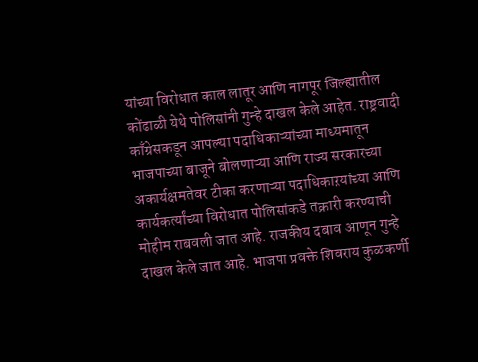यांच्या विरोधात काल लातूर आणि नागपूर जिल्ह्यातील कोंढाळी येथे पोलिसांनी गुन्हे दाखल केले आहेत. राष्ट्रवादी काँग्रेसकडून आपल्या पदाधिकाऱ्यांच्या माध्यमातून भाजपाच्या बाजूने बोलणाऱ्या आणि राज्य सरकारच्या अकार्यक्षमतेवर टीका करणाऱ्या पदाधिकाऱयांच्या आणि कार्यकर्त्यांच्या विरोधात पोलिसांकडे तक्रारी करण्याची मोहीम राबवली जात आहे. राजकीय दबाव आणून गुन्हे दाखल केले जात आहे. भाजपा प्रवक्ते शिवराय कुळकर्णी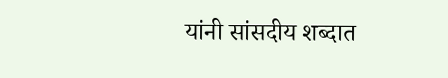यांनी सांसदीय शब्दात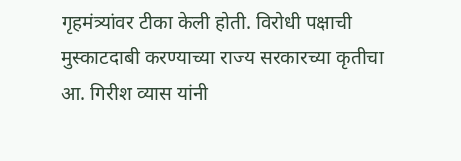गृहमंत्र्यांवर टीका केली होती. विरोधी पक्षाची मुस्काटदाबी करण्याच्या राज्य सरकारच्या कृतीचा आ. गिरीश व्यास यांनी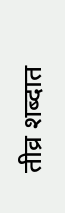तीव्र शब्दात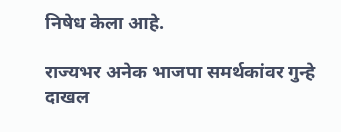निषेध केला आहे.

राज्यभर अनेक भाजपा समर्थकांवर गुन्हे दाखल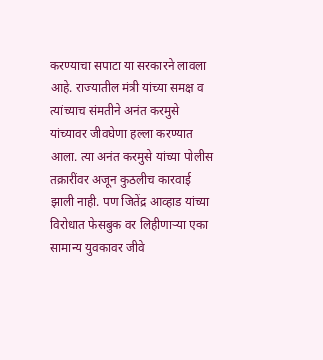करण्याचा सपाटा या सरकारने लावला आहे. राज्यातील मंत्री यांच्या समक्ष व त्यांच्याच संमतीने अनंत करमुसे यांच्यावर जीवघेणा हल्ला करण्यात आला. त्या अनंत करमुसे यांच्या पोलीस तक्रारींवर अजून कुठलीच कारवाई झाली नाही. पण जितेंद्र आव्हाड यांच्या विरोधात फेसबुक वर लिहीणाऱ्या एका सामान्य युवकावर जीवे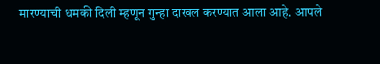मारण्याची धमकी दिली म्हणून गुन्हा दाखल करण्यात आला आहे. आपले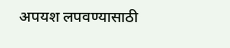अपयश लपवण्यासाठी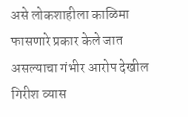असे लोकशाहीला काळिमा फासणारे प्रकार केले जात असल्याचा गंभीर आरोप देखील गिरीश व्यास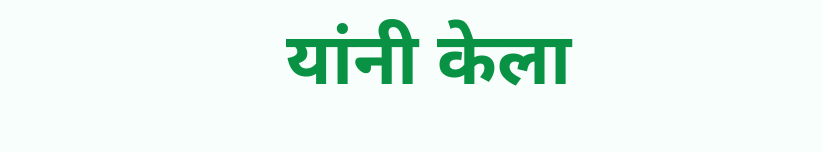यांनी केला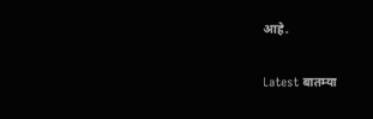आहे.

Latest बातम्या